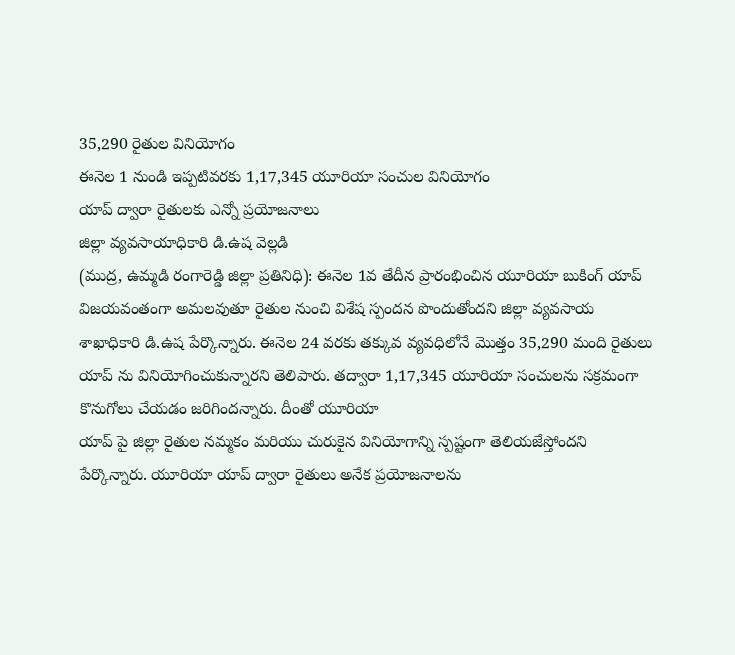35,290 రైతుల వినియోగం
ఈనెల 1 నుండి ఇప్పటివరకు 1,17,345 యూరియా సంచుల వినియోగం
యాప్ ద్వారా రైతులకు ఎన్నో ప్రయోజనాలు
జిల్లా వ్యవసాయాధికారి డి.ఉష వెల్లడి
(ముద్ర, ఉమ్మడి రంగారెడ్డి జిల్లా ప్రతినిధి): ఈనెల 1వ తేదీన ప్రారంభించిన యూరియా బుకింగ్ యాప్ విజయవంతంగా అమలవుతూ రైతుల నుంచి విశేష స్పందన పొందుతోందని జిల్లా వ్యవసాయ శాఖాధికారి డి.ఉష పేర్కొన్నారు. ఈనెల 24 వరకు తక్కువ వ్యవధిలోనే మొత్తం 35,290 మంది రైతులు యాప్ ను వినియోగించుకున్నారని తెలిపారు. తద్వారా 1,17,345 యూరియా సంచులను సక్రమంగా కొనుగోలు చేయడం జరిగిందన్నారు. దీంతో యూరియా
యాప్ పై జిల్లా రైతుల నమ్మకం మరియు చురుకైన వినియోగాన్ని స్పష్టంగా తెలియజేస్తోందని పేర్కొన్నారు. యూరియా యాప్ ద్వారా రైతులు అనేక ప్రయోజనాలను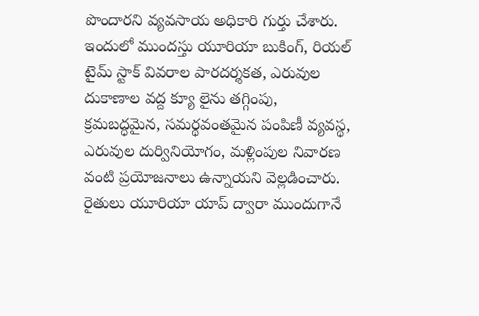పొందారని వ్యవసాయ అధికారి గుర్తు చేశారు. ఇందులో ముందస్తు యూరియా బుకింగ్, రియల్ టైమ్ స్టాక్ వివరాల పారదర్శకత, ఎరువుల దుకాణాల వద్ద క్యూ లైను తగ్గింపు, క్రమబద్ధమైన, సమర్థవంతమైన పంపిణీ వ్యవస్థ, ఎరువుల దుర్వినియోగం, మళ్లింపుల నివారణ వంటి ప్రయోజనాలు ఉన్నాయని వెల్లడించారు. రైతులు యూరియా యాప్ ద్వారా ముందుగానే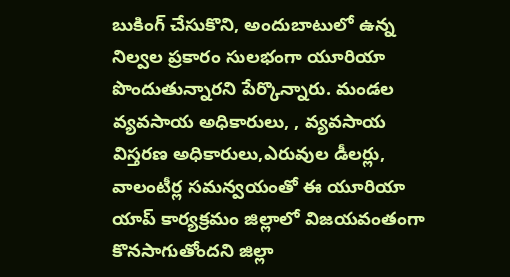బుకింగ్ చేసుకొని, అందుబాటులో ఉన్న నిల్వల ప్రకారం సులభంగా యూరియా పొందుతున్నారని పేర్కొన్నారు. మండల వ్యవసాయ అధికారులు, , వ్యవసాయ విస్తరణ అధికారులు,ఎరువుల డీలర్లు, వాలంటీర్ల సమన్వయంతో ఈ యూరియా యాప్ కార్యక్రమం జిల్లాలో విజయవంతంగా కొనసాగుతోందని జిల్లా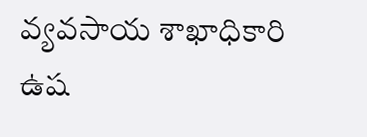వ్యవసాయ శాఖాధికారి ఉష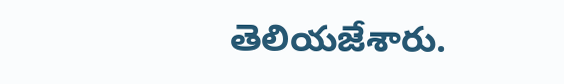తెలియజేశారు.